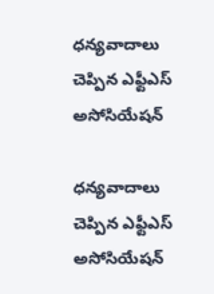ధన్యవాదాలు చెప్పిన ఎఫ్టీఎస్ అసోసియేషన్

ధన్యవాదాలు చెప్పిన ఎఫ్టీఎస్ అసోసియేషన్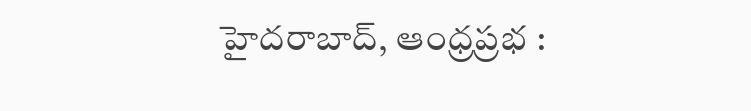హైదరాబాద్, ఆంధ్రప్రభ :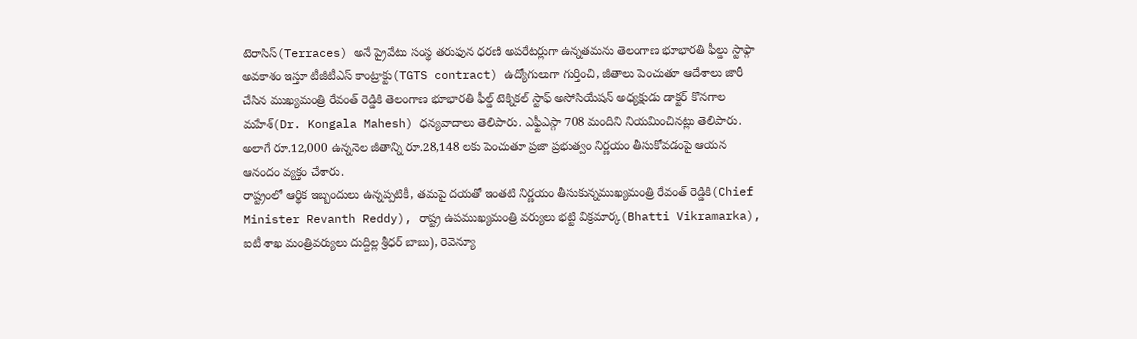టెరాసిస్(Terraces) అనే ప్రైవేటు సంస్థ తరుఫున ధరణి అపరేటర్లుగా ఉన్నతమను తెలంగాణ భూభారతి ఫీల్డు స్టాఫ్గా అవకాశం ఇస్తూ టీజీటీఎస్ కాంట్రాక్టు(TGTS contract) ఉద్యోగులుగా గుర్తించి, జీతాలు పెంచుతూ ఆదేశాలు జారీ చేసిన ముఖ్యమంత్రి రేవంత్ రెడ్డికి తెలంగాణ భూభారతి ఫీల్డ్ టెక్నికల్ స్టాఫ్ అసోసియేషన్ అధ్యక్షుడు డాక్టర్ కొనగాల మహేశ్(Dr. Kongala Mahesh) ధన్యవాదాలు తెలిపారు. ఎఫ్టీఎస్గా 708 మందిని నియమించినట్లు తెలిపారు. అలాగే రూ.12,000 ఉన్ననెల జీతాన్ని రూ.28,148 లకు పెంచుతూ ప్రజా ప్రభుత్వం నిర్ణయం తీసుకోవడంపై ఆయన ఆనందం వ్యక్తం చేశారు.
రాష్ట్రంలో ఆర్థిక ఇబ్బందులు ఉన్నప్పటికీ, తమపై దయతో ఇంతటి నిర్ణయం తీసుకున్నముఖ్యమంత్రి రేవంత్ రెడ్డికి(Chief Minister Revanth Reddy), రాష్ట్ర ఉపముఖ్యమంత్రి వర్యులు భట్టి విక్రమార్క(Bhatti Vikramarka), ఐటీ శాఖ మంత్రివర్యులు దుద్దిల్ల శ్రీధర్ బాబు), రెవెన్యూ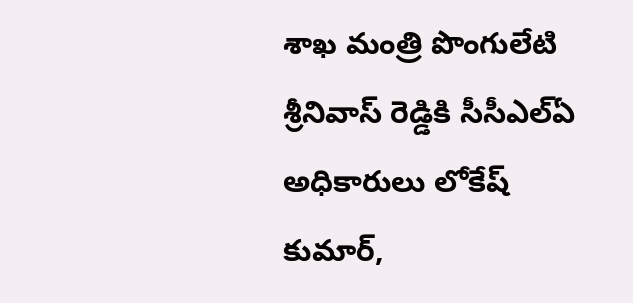శాఖ మంత్రి పొంగులేటి శ్రీనివాస్ రెడ్డికి సీసీఎల్ఏ అధికారులు లోకేష్ కుమార్,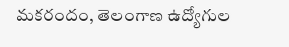మకరందం, తెలంగాణ ఉద్యోగుల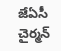జేఏసీ చైర్మన్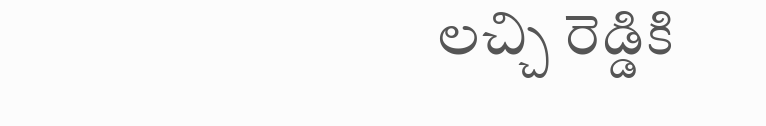లచ్చి రెడ్డికి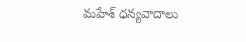మహేశ్ ధన్యవాదాలు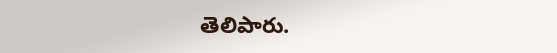తెలిపారు.